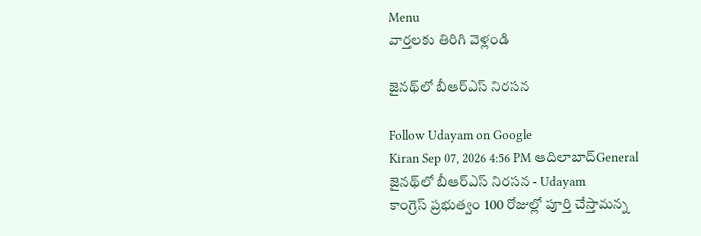Menu
వార్తలకు తిరిగి వెళ్లండి

జైనథ్‌లో బీఆర్ఎస్ నిరసన

Follow Udayam on Google
Kiran Sep 07, 2026 4:56 PM ఆదిలాబాద్General
జైనథ్‌లో బీఆర్ఎస్ నిరసన - Udayam
కాంగ్రెస్ ప్రభుత్వం 100 రోజుల్లో పూర్తి చేస్తామన్న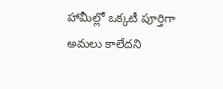హామీల్లో ఒక్కటీ పూర్తిగా అమలు కాలేదని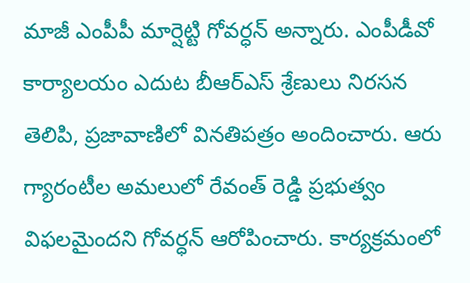మాజీ ఎంపీపీ మార్షెట్టి గోవర్ధన్ అన్నారు. ఎంపీడీవో కార్యాలయం ఎదుట బీఆర్ఎస్ శ్రేణులు నిరసన తెలిపి, ప్రజావాణిలో వినతిపత్రం అందించారు. ఆరు గ్యారంటీల అమలులో రేవంత్ రెడ్డి ప్రభుత్వం విఫలమైందని గోవర్ధన్ ఆరోపించారు. కార్యక్రమంలో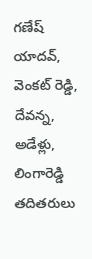గణేష్ యాదవ్, వెంకట్ రెడ్డి, దేవన్న, అడేళ్లు, లింగారెడ్డి తదితరులు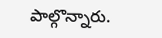పాల్గొన్నారు.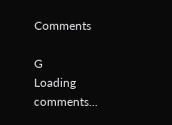Comments

G
Loading comments...